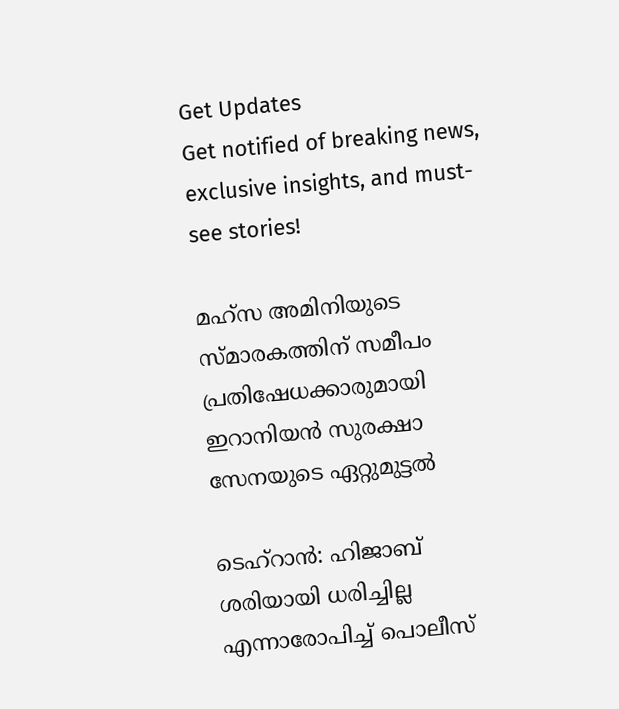Get Updates
Get notified of breaking news, exclusive insights, and must-see stories!

മഹ്‌സ അമിനിയുടെ സ്മാരകത്തിന് സമീപം പ്രതിഷേധക്കാരുമായി ഇറാനിയന്‍ സുരക്ഷാ സേനയുടെ ഏറ്റുമുട്ടല്‍

ടെഹ്‌റാന്‍: ഹിജാബ് ശരിയായി ധരിച്ചില്ല എന്നാരോപിച്ച് പൊലീസ്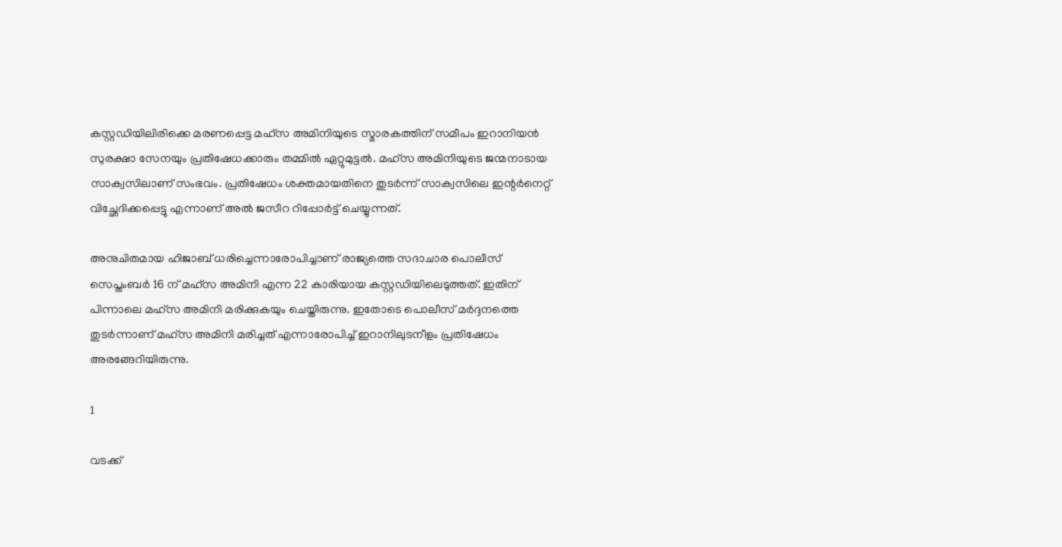കസ്റ്റഡിയിലിരിക്കെ മരണപ്പെട്ട മഹ്സ അമിനിയുടെ സ്മാരകത്തിന് സമീപം ഇറാനിയന്‍ സുരക്ഷാ സേനയും പ്രതിഷേധക്കാരും തമ്മില്‍ ഏറ്റുമുട്ടല്‍. മഹ്‌സ അമിനിയുടെ ജന്മനാടായ സാക്വസിലാണ് സംഭവം. പ്രതിഷേധം ശക്തമായതിനെ തുടര്‍ന്ന് സാക്വസിലെ ഇന്റര്‍നെറ്റ് വിച്ഛേദിക്കപ്പെട്ടു എന്നാണ് അല്‍ ജസീറ റിപ്പോര്‍ട്ട് ചെയ്യുന്നത്.

അനുചിതമായ ഹിജാബ് ധരിച്ചെന്നാരോപിച്ചാണ് രാജ്യത്തെ സദാചാര പൊലീസ് സെപ്തംബര്‍ 16 ന് മഹ്‌സ അമിനി എന്ന 22 കാരിയായ കസ്റ്റഡിയിലെടുത്തത്. ഇതിന് പിന്നാലെ മഹ്‌സ അമിനി മരിക്കുകയും ചെയ്തിരുന്നു. ഇതോടെ പൊലീസ് മര്‍ദ്ദനത്തെ തുടര്‍ന്നാണ് മഹ്‌സ അമിനി മരിച്ചത് എന്നാരോപിച്ച് ഇറാനിലുടനീളം പ്രതിഷേധം അരങ്ങേറിയിരുന്നു.

1

വടക്ക്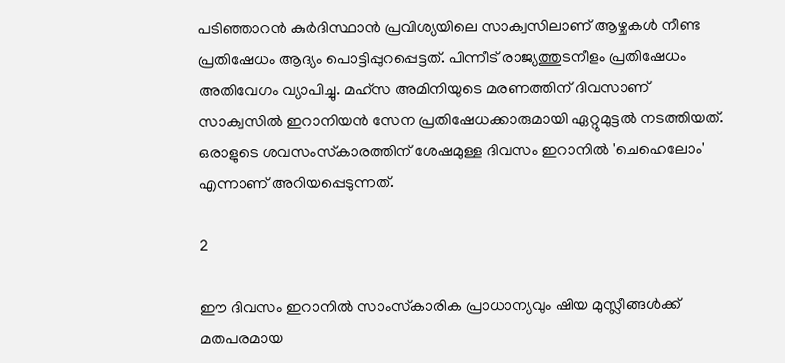പടിഞ്ഞാറന്‍ കുര്‍ദിസ്ഥാന്‍ പ്രവിശ്യയിലെ സാക്വസിലാണ് ആഴ്ചകള്‍ നീണ്ട പ്രതിഷേധം ആദ്യം പൊട്ടിപ്പുറപ്പെട്ടത്. പിന്നീട് രാജ്യത്തുടനീളം പ്രതിഷേധം അതിവേഗം വ്യാപിച്ചു. മഹ്‌സ അമിനിയുടെ മരണത്തിന് ദിവസാണ് സാക്വസില്‍ ഇറാനിയന്‍ സേന പ്രതിഷേധക്കാരുമായി ഏറ്റുമുട്ടല്‍ നടത്തിയത്. ഒരാളുടെ ശവസംസ്‌കാരത്തിന് ശേഷമുള്ള ദിവസം ഇറാനില്‍ 'ചെഹെലോം' എന്നാണ് അറിയപ്പെടുന്നത്.

2

ഈ ദിവസം ഇറാനില്‍ സാംസ്‌കാരിക പ്രാധാന്യവും ഷിയ മുസ്ലീങ്ങള്‍ക്ക് മതപരമായ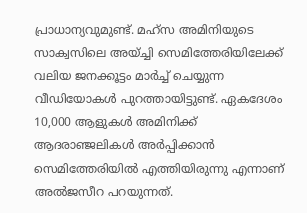പ്രാധാന്യവുമുണ്ട്. മഹ്‌സ അമിനിയുടെ സാക്വസിലെ അയ്ച്ചി സെമിത്തേരിയിലേക്ക് വലിയ ജനക്കൂട്ടം മാര്‍ച്ച് ചെയ്യുന്ന വീഡിയോകള്‍ പുറത്തായിട്ടുണ്ട്. ഏകദേശം 10,000 ആളുകള്‍ അമിനിക്ക് ആദരാഞ്ജലികള്‍ അര്‍പ്പിക്കാന്‍ സെമിത്തേരിയില്‍ എത്തിയിരുന്നു എന്നാണ് അല്‍ജസീറ പറയുന്നത്.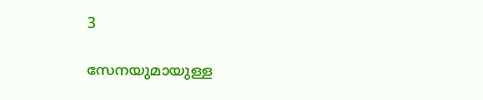3

സേനയുമായുള്ള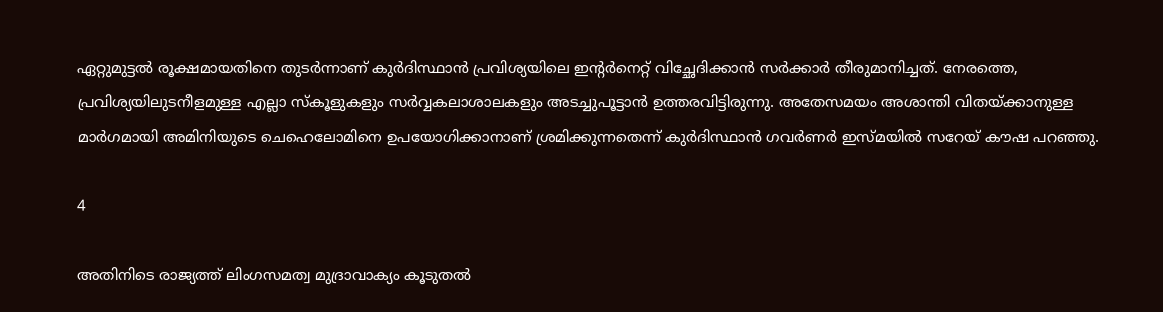ഏറ്റുമുട്ടല്‍ രൂക്ഷമായതിനെ തുടര്‍ന്നാണ് കുര്‍ദിസ്ഥാന്‍ പ്രവിശ്യയിലെ ഇന്റര്‍നെറ്റ് വിച്ഛേദിക്കാന്‍ സര്‍ക്കാര്‍ തീരുമാനിച്ചത്. നേരത്തെ, പ്രവിശ്യയിലുടനീളമുള്ള എല്ലാ സ്‌കൂളുകളും സര്‍വ്വകലാശാലകളും അടച്ചുപൂട്ടാന്‍ ഉത്തരവിട്ടിരുന്നു. അതേസമയം അശാന്തി വിതയ്ക്കാനുള്ള മാര്‍ഗമായി അമിനിയുടെ ചെഹെലോമിനെ ഉപയോഗിക്കാനാണ് ശ്രമിക്കുന്നതെന്ന് കുര്‍ദിസ്ഥാന്‍ ഗവര്‍ണര്‍ ഇസ്മയില്‍ സറേയ് കൗഷ പറഞ്ഞു.

4

അതിനിടെ രാജ്യത്ത് ലിംഗസമത്വ മുദ്രാവാക്യം കൂടുതല്‍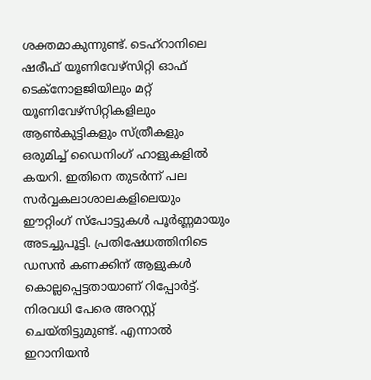ശക്തമാകുന്നുണ്ട്. ടെഹ്റാനിലെ ഷരീഫ് യൂണിവേഴ്സിറ്റി ഓഫ് ടെക്നോളജിയിലും മറ്റ് യൂണിവേഴ്സിറ്റികളിലും ആണ്‍കുട്ടികളും സ്ത്രീകളും ഒരുമിച്ച് ഡൈനിംഗ് ഹാളുകളില്‍ കയറി. ഇതിനെ തുടര്‍ന്ന് പല സര്‍വ്വകലാശാലകളിലെയും ഈറ്റിംഗ് സ്‌പോട്ടുകള്‍ പൂര്‍ണ്ണമായും അടച്ചുപൂട്ടി. പ്രതിഷേധത്തിനിടെ ഡസന്‍ കണക്കിന് ആളുകള്‍ കൊല്ലപ്പെട്ടതായാണ് റിപ്പോര്‍ട്ട്. നിരവധി പേരെ അറസ്റ്റ് ചെയ്തിട്ടുമുണ്ട്. എന്നാല്‍ ഇറാനിയന്‍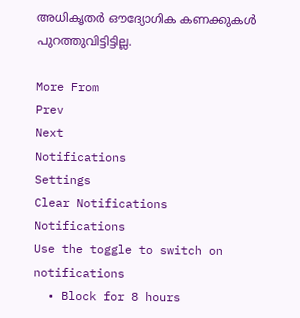അധികൃതര്‍ ഔദ്യോഗിക കണക്കുകള്‍ പുറത്തുവിട്ടിട്ടില്ല.

More From
Prev
Next
Notifications
Settings
Clear Notifications
Notifications
Use the toggle to switch on notifications
  • Block for 8 hours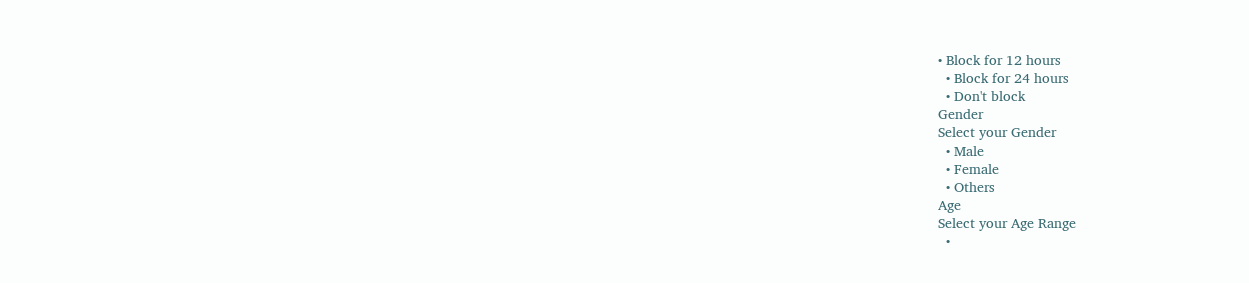• Block for 12 hours
  • Block for 24 hours
  • Don't block
Gender
Select your Gender
  • Male
  • Female
  • Others
Age
Select your Age Range
  •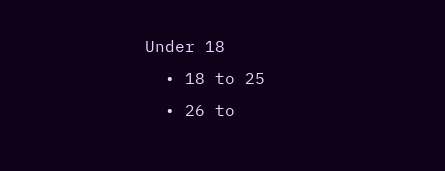Under 18
  • 18 to 25
  • 26 to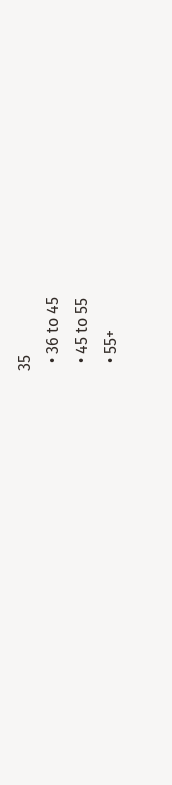35
  • 36 to 45
  • 45 to 55
  • 55+